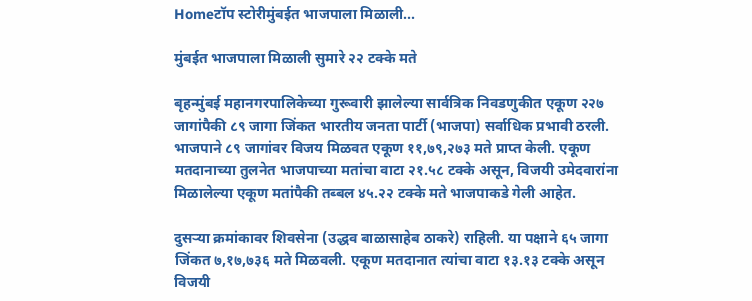Homeटॉप स्टोरीमुंबईत भाजपाला मिळाली...

मुंबईत भाजपाला मिळाली सुमारे २२ टक्के मते

बृहन्मुंबई महानगरपालिकेच्या गुरूवारी झालेल्या सार्वत्रिक निवडणुकीत एकूण २२७ जागांपैकी ८९ जागा जिंकत भारतीय जनता पार्टी (भाजपा) सर्वाधिक प्रभावी ठरली. भाजपाने ८९ जागांवर विजय मिळवत एकूण ११,७९,२७३ मते प्राप्त केली. एकूण मतदानाच्या तुलनेत भाजपाच्या मतांचा वाटा २१.५८ टक्के असून, विजयी उमेदवारांना मिळालेल्या एकूण मतांपैकी तब्बल ४५.२२ टक्के मते भाजपाकडे गेली आहेत.

दुसऱ्या क्रमांकावर शिवसेना (उद्धव बाळासाहेब ठाकरे) राहिली. या पक्षाने ६५ जागा जिंकत ७,१७,७३६ मते मिळवली. एकूण मतदानात त्यांचा वाटा १३.१३ टक्के असून विजयी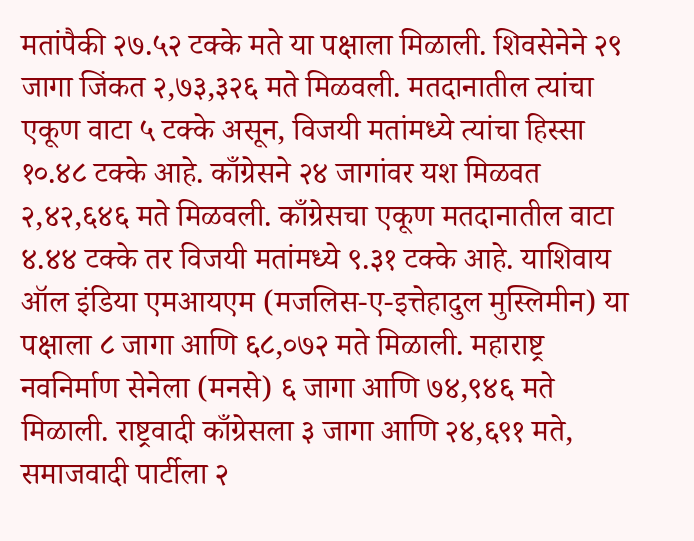मतांपैकी २७.५२ टक्के मते या पक्षाला मिळाली. शिवसेनेने २९ जागा जिंकत २,७३,३२६ मते मिळवली. मतदानातील त्यांचा एकूण वाटा ५ टक्के असून, विजयी मतांमध्ये त्यांचा हिस्सा १०.४८ टक्के आहे. काँग्रेसने २४ जागांवर यश मिळवत २,४२,६४६ मते मिळवली. काँग्रेसचा एकूण मतदानातील वाटा ४.४४ टक्के तर विजयी मतांमध्ये ९.३१ टक्के आहे. याशिवाय ऑल इंडिया एमआयएम (मजलिस-ए-इत्तेहादुल मुस्लिमीन) या पक्षाला ८ जागा आणि ६८,०७२ मते मिळाली. महाराष्ट्र नवनिर्माण सेनेला (मनसे) ६ जागा आणि ७४,९४६ मते मिळाली. राष्ट्रवादी काँग्रेसला ३ जागा आणि २४,६९१ मते, समाजवादी पार्टीला २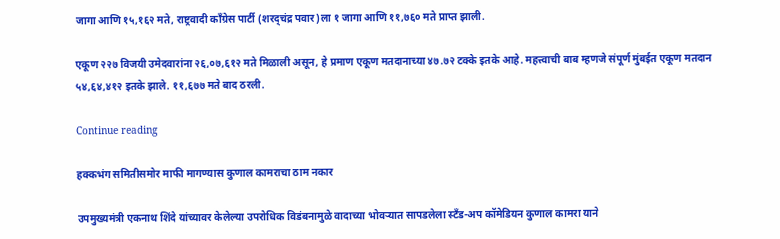जागा आणि १५,१६२ मते, राष्ट्रवादी काँग्रेस पार्टी (शरद्चंद्र पवार)ला १ जागा आणि ११,७६० मते प्राप्त झाली.

एकूण २२७ विजयी उमेदवारांना २६,०७,६१२ मते मिळाली असून, हे प्रमाण एकूण मतदानाच्या ४७.७२ टक्के इतके आहे. महत्त्वाची बाब म्हणजे संपूर्ण मुंबईत एकूण मतदान ५४,६४,४१२ इतके झाले. ११,६७७ मते बाद ठरली.

Continue reading

हक्कभंग समितीसमोर माफी मागण्यास कुणाल कामराचा ठाम नकार

उपमुख्यमंत्री एकनाथ शिंदे यांच्यावर केलेल्या उपरोधिक विडंबनामुळे वादाच्या भोवऱ्यात सापडलेला स्टँड-अप कॉमेडियन कुणाल कामरा याने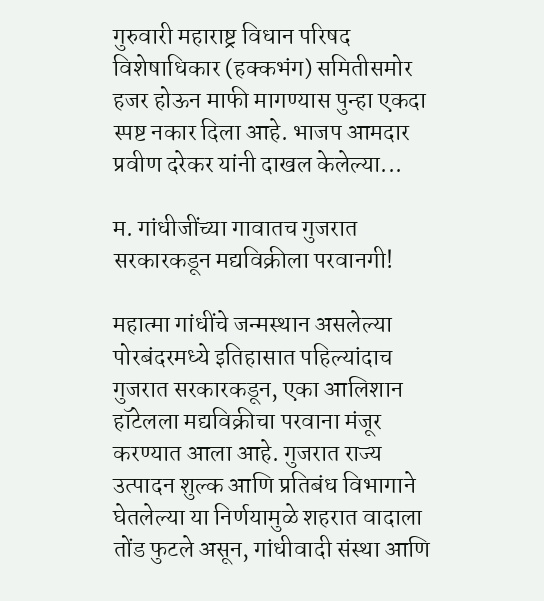गुरुवारी महाराष्ट्र विधान परिषद विशेषाधिकार (हक्कभंग) समितीसमोर हजर होऊन माफी मागण्यास पुन्हा एकदा स्पष्ट नकार दिला आहे. भाजप आमदार प्रवीण दरेकर यांनी दाखल केलेल्या...

म. गांधीजींच्या गावातच गुजरात सरकारकडून मद्यविक्रीला परवानगी!

महात्मा गांधींचे जन्मस्थान असलेल्या पोरबंदरमध्ये इतिहासात पहिल्यांदाच गुजरात सरकारकडून, एका आलिशान हॉटेलला मद्यविक्रीचा परवाना मंजूर करण्यात आला आहे. गुजरात राज्य उत्पादन शुल्क आणि प्रतिबंध विभागाने घेतलेल्या या निर्णयामुळे शहरात वादाला तोंड फुटले असून, गांधीवादी संस्था आणि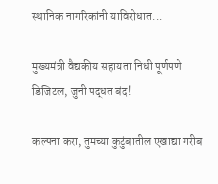स्थानिक नागरिकांनी याविरोधात...

मुख्यमंत्री वैद्यकीय सहायता निधी पूर्णपणे डिजिटल, जुनी पद्धत बंद!

कल्पना करा, तुमच्या कुटुंबातील एखाद्या गरीब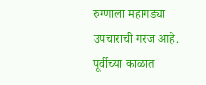रुग्णाला महागड्या उपचाराची गरज आहे. पूर्वीच्या काळात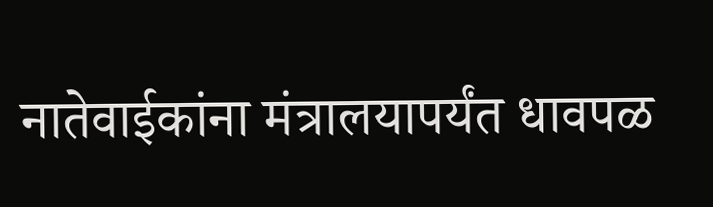नातेवाईकांना मंत्रालयापर्यंत धावपळ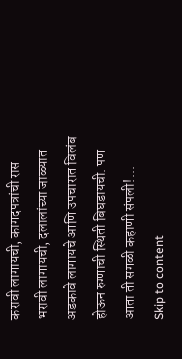करावी लागायची, कागदपत्रांची रास भरावी लागायची, दलालांच्या जाळ्यात अडकावे लागायचे आणि उपचारात विलंब होऊन रुग्णाची स्थिती बिघडायची. पण आता ती सगळी कहाणी संपली!...
Skip to content